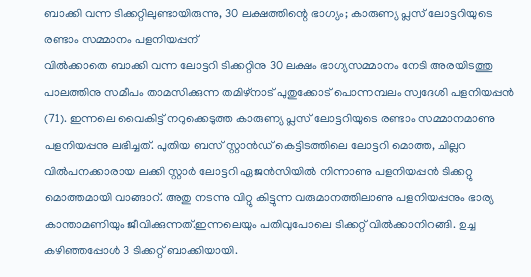ബാക്കി വന്ന ടിക്കറ്റിലുണ്ടായിരുന്നു, 30 ലക്ഷത്തിന്റെ ഭാഗ്യം; കാരുണ്യ പ്ലസ് ലോട്ടറിയുടെ രണ്ടാം സമ്മാനം പളനിയപ്പന്
വിൽക്കാതെ ബാക്കി വന്ന ലോട്ടറി ടിക്കറ്റിനു 30 ലക്ഷം ഭാഗ്യസമ്മാനം നേടി അരയിടത്തു പാലത്തിനു സമീപം താമസിക്കുന്ന തമിഴ്നാട് പുതുക്കോട് പൊന്നമ്പലം സ്വദേശി പളനിയപ്പൻ (71). ഇന്നലെ വൈകിട്ട് നറുക്കെടുത്ത കാരുണ്യ പ്ലസ് ലോട്ടറിയുടെ രണ്ടാം സമ്മാനമാണു പളനിയപ്പനു ലഭിച്ചത്. പുതിയ ബസ് സ്റ്റാൻഡ് കെട്ടിടത്തിലെ ലോട്ടറി മൊത്ത, ചില്ലറ വിൽപനക്കാരായ ലക്കി സ്റ്റാർ ലോട്ടറി ഏജൻസിയിൽ നിന്നാണു പളനിയപ്പൻ ടിക്കറ്റു മൊത്തമായി വാങ്ങാറ്. അതു നടന്നു വിറ്റു കിട്ടുന്ന വരുമാനത്തിലാണു പളനിയപ്പനും ഭാര്യ കാന്താമണിയും ജീവിക്കുന്നത്.ഇന്നലെയും പതിവുപോലെ ടിക്കറ്റ് വിൽക്കാനിറങ്ങി. ഉച്ച കഴിഞ്ഞപ്പോൾ 3 ടിക്കറ്റ് ബാക്കിയായി.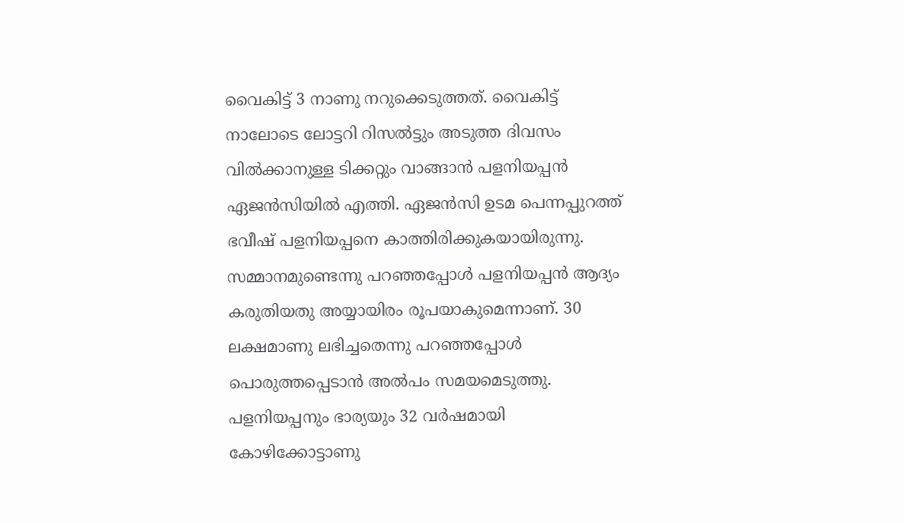വൈകിട്ട് 3 നാണു നറുക്കെടുത്തത്. വൈകിട്ട് നാലോടെ ലോട്ടറി റിസൽട്ടും അടുത്ത ദിവസം വിൽക്കാനുള്ള ടിക്കറ്റും വാങ്ങാൻ പളനിയപ്പൻ ഏജൻസിയിൽ എത്തി. ഏജൻസി ഉടമ പെന്നപ്പുറത്ത് ഭവീഷ് പളനിയപ്പനെ കാത്തിരിക്കുകയായിരുന്നു. സമ്മാനമുണ്ടെന്നു പറഞ്ഞപ്പോൾ പളനിയപ്പൻ ആദ്യം കരുതിയതു അയ്യായിരം രൂപയാകുമെന്നാണ്. 30 ലക്ഷമാണു ലഭിച്ചതെന്നു പറഞ്ഞപ്പോൾ പൊരുത്തപ്പെടാൻ അൽപം സമയമെടുത്തു.
പളനിയപ്പനും ഭാര്യയും 32 വർഷമായി കോഴിക്കോട്ടാണു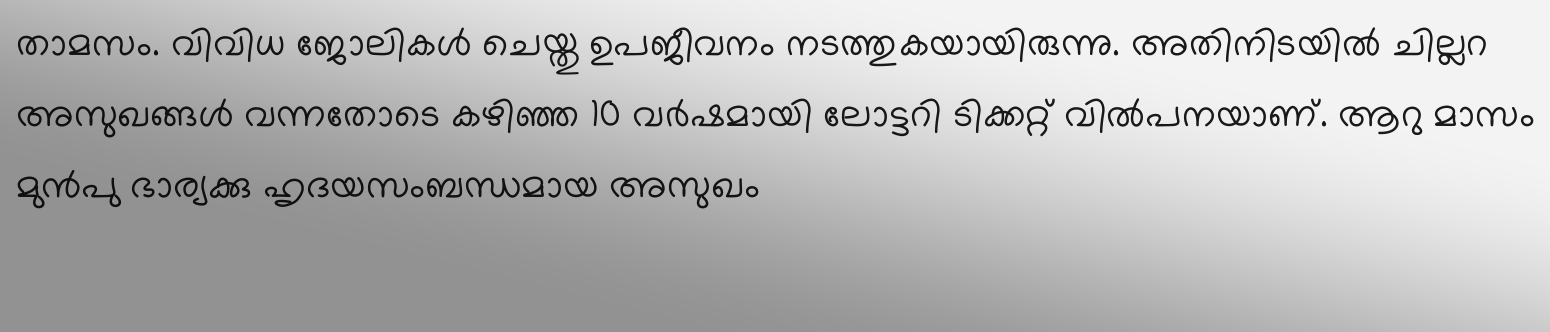താമസം. വിവിധ ജോലികൾ ചെയ്തു ഉപജീവനം നടത്തുകയായിരുന്നു. അതിനിടയിൽ ചില്ലറ അസുഖങ്ങൾ വന്നതോടെ കഴിഞ്ഞ 10 വർഷമായി ലോട്ടറി ടിക്കറ്റ് വിൽപനയാണ്. ആറു മാസം മുൻപു ഭാര്യക്കു ഹൃദയസംബന്ധമായ അസുഖം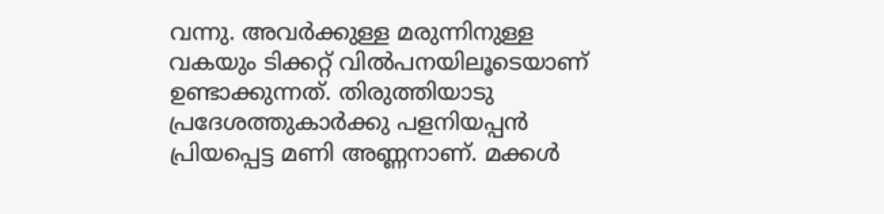വന്നു. അവർക്കുള്ള മരുന്നിനുള്ള വകയും ടിക്കറ്റ് വിൽപനയിലൂടെയാണ് ഉണ്ടാക്കുന്നത്. തിരുത്തിയാടു പ്രദേശത്തുകാർക്കു പളനിയപ്പൻ പ്രിയപ്പെട്ട മണി അണ്ണനാണ്. മക്കൾ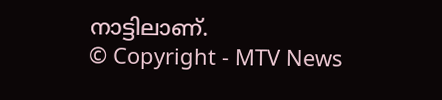നാട്ടിലാണ്.
© Copyright - MTV News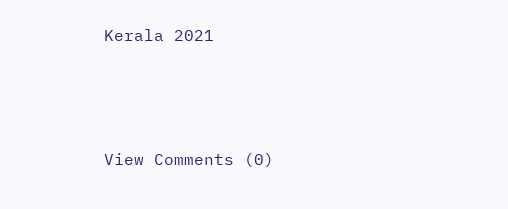Kerala 2021





View Comments (0)